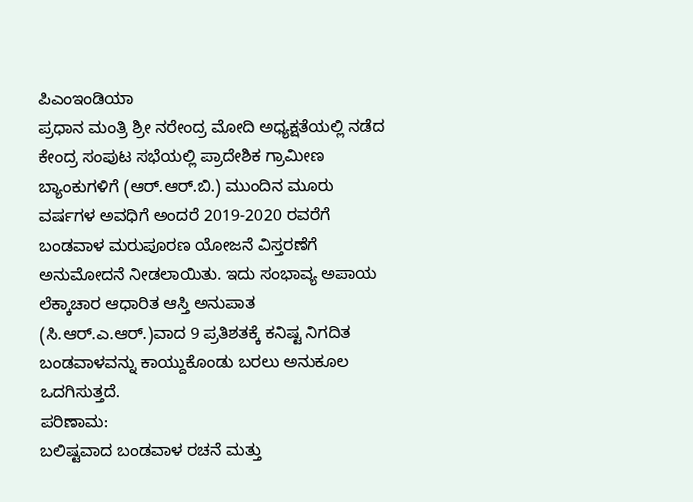ಪಿಎಂಇಂಡಿಯಾ
ಪ್ರಧಾನ ಮಂತ್ರಿ ಶ್ರೀ ನರೇಂದ್ರ ಮೋದಿ ಅಧ್ಯಕ್ಷತೆಯಲ್ಲಿ ನಡೆದ ಕೇಂದ್ರ ಸಂಪುಟ ಸಭೆಯಲ್ಲಿ ಪ್ರಾದೇಶಿಕ ಗ್ರಾಮೀಣ ಬ್ಯಾಂಕುಗಳಿಗೆ (ಆರ್.ಆರ್.ಬಿ.) ಮುಂದಿನ ಮೂರು ವರ್ಷಗಳ ಅವಧಿಗೆ ಅಂದರೆ 2019-2020 ರವರೆಗೆ ಬಂಡವಾಳ ಮರುಪೂರಣ ಯೋಜನೆ ವಿಸ್ತರಣೆಗೆ ಅನುಮೋದನೆ ನೀಡಲಾಯಿತು. ಇದು ಸಂಭಾವ್ಯ ಅಪಾಯ ಲೆಕ್ಕಾಚಾರ ಆಧಾರಿತ ಆಸ್ತಿ ಅನುಪಾತ (ಸಿ.ಆರ್.ಎ.ಆರ್.)ವಾದ 9 ಪ್ರತಿಶತಕ್ಕೆ ಕನಿಷ್ಟ ನಿಗದಿತ ಬಂಡವಾಳವನ್ನು ಕಾಯ್ದುಕೊಂಡು ಬರಲು ಅನುಕೂಲ ಒದಗಿಸುತ್ತದೆ.
ಪರಿಣಾಮ:
ಬಲಿಷ್ಟವಾದ ಬಂಡವಾಳ ರಚನೆ ಮತ್ತು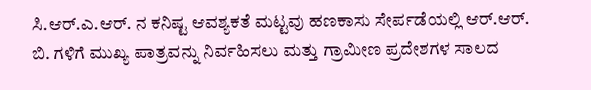ಸಿ.ಆರ್.ಎ.ಆರ್. ನ ಕನಿಷ್ಟ ಆವಶ್ಯಕತೆ ಮಟ್ಟವು ಹಣಕಾಸು ಸೇರ್ಪಡೆಯಲ್ಲಿ ಆರ್.ಆರ್. ಬಿ. ಗಳಿಗೆ ಮುಖ್ಯ ಪಾತ್ರವನ್ನು ನಿರ್ವಹಿಸಲು ಮತ್ತು ಗ್ರಾಮೀಣ ಪ್ರದೇಶಗಳ ಸಾಲದ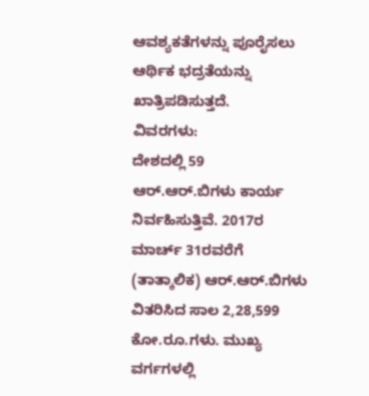ಆವಶ್ಯಕತೆಗಳನ್ನು ಪೂರೈಸಲು ಆರ್ಥಿಕ ಭದ್ರತೆಯನ್ನು ಖಾತ್ರಿಪಡಿಸುತ್ತದೆ.
ವಿವರಗಳು:
ದೇಶದಲ್ಲಿ 59 ಆರ್.ಆರ್.ಬಿಗಳು ಕಾರ್ಯ ನಿರ್ವಹಿಸುತ್ತಿವೆ. 2017ರ ಮಾರ್ಚ್ 31ರವರೆಗೆ (ತಾತ್ಕಾಲಿಕ) ಆರ್.ಆರ್.ಬಿಗಳು ವಿತರಿಸಿದ ಸಾಲ 2,28,599 ಕೋ.ರೂ.ಗಳು. ಮುಖ್ಯ ವರ್ಗಗಳಲ್ಲಿ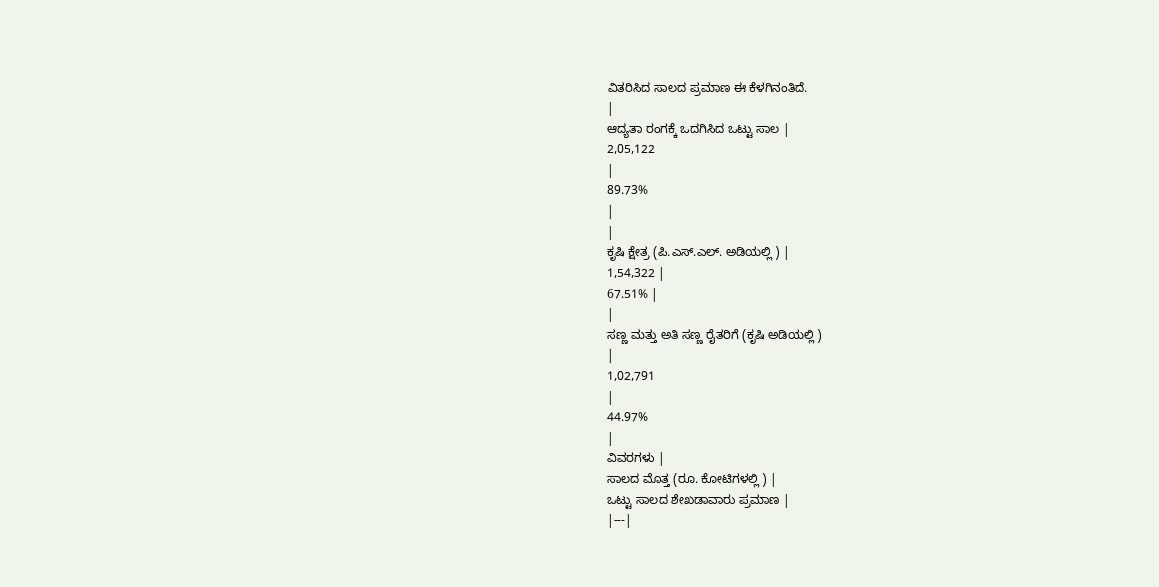ವಿತರಿಸಿದ ಸಾಲದ ಪ್ರಮಾಣ ಈ ಕೆಳಗಿನಂತಿದೆ.
|
ಆದ್ಯತಾ ರಂಗಕ್ಕೆ ಒದಗಿಸಿದ ಒಟ್ಟು ಸಾಲ |
2,05,122
|
89.73%
|
|
ಕೃಷಿ ಕ್ಷೇತ್ರ (ಪಿ.ಎಸ್.ಎಲ್. ಅಡಿಯಲ್ಲಿ ) |
1,54,322 |
67.51% |
|
ಸಣ್ಣ ಮತ್ತು ಅತಿ ಸಣ್ಣ ರೈತರಿಗೆ (ಕೃಷಿ ಅಡಿಯಲ್ಲಿ )
|
1,02,791
|
44.97%
|
ವಿವರಗಳು |
ಸಾಲದ ಮೊತ್ತ (ರೂ. ಕೋಟಿಗಳಲ್ಲಿ ) |
ಒಟ್ಟು ಸಾಲದ ಶೇಖಡಾವಾರು ಪ್ರಮಾಣ |
|---|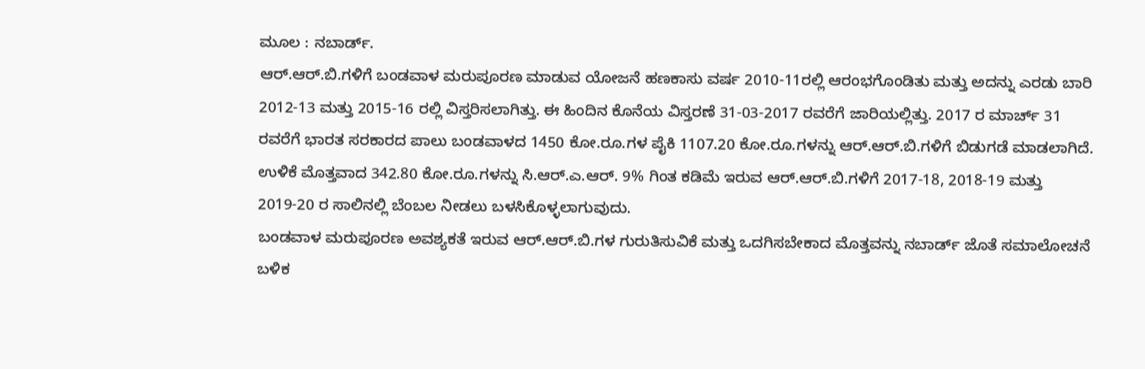ಮೂಲ : ನಬಾರ್ಡ್.
ಆರ್.ಆರ್.ಬಿ.ಗಳಿಗೆ ಬಂಡವಾಳ ಮರುಪೂರಣ ಮಾಡುವ ಯೋಜನೆ ಹಣಕಾಸು ವರ್ಷ 2010-11ರಲ್ಲಿ ಆರಂಭಗೊಂಡಿತು ಮತ್ತು ಅದನ್ನು ಎರಡು ಬಾರಿ 2012-13 ಮತ್ತು 2015-16 ರಲ್ಲಿ ವಿಸ್ತರಿಸಲಾಗಿತ್ತು. ಈ ಹಿಂದಿನ ಕೊನೆಯ ವಿಸ್ತರಣೆ 31-03-2017 ರವರೆಗೆ ಜಾರಿಯಲ್ಲಿತ್ತು. 2017 ರ ಮಾರ್ಚ್ 31 ರವರೆಗೆ ಭಾರತ ಸರಕಾರದ ಪಾಲು ಬಂಡವಾಳದ 1450 ಕೋ.ರೂ.ಗಳ ಪೈಕಿ 1107.20 ಕೋ.ರೂ.ಗಳನ್ನು ಆರ್.ಆರ್.ಬಿ.ಗಳಿಗೆ ಬಿಡುಗಡೆ ಮಾಡಲಾಗಿದೆ. ಉಳಿಕೆ ಮೊತ್ತವಾದ 342.80 ಕೋ.ರೂ.ಗಳನ್ನು ಸಿ.ಆರ್.ಎ.ಆರ್. 9% ಗಿಂತ ಕಡಿಮೆ ಇರುವ ಆರ್.ಆರ್.ಬಿ.ಗಳಿಗೆ 2017-18, 2018-19 ಮತ್ತು 2019-20 ರ ಸಾಲಿನಲ್ಲಿ ಬೆಂಬಲ ನೀಡಲು ಬಳಸಿಕೊಳ್ಳಲಾಗುವುದು.
ಬಂಡವಾಳ ಮರುಪೂರಣ ಅವಶ್ಯಕತೆ ಇರುವ ಆರ್.ಆರ್.ಬಿ.ಗಳ ಗುರುತಿಸುವಿಕೆ ಮತ್ತು ಒದಗಿಸಬೇಕಾದ ಮೊತ್ತವನ್ನು ನಬಾರ್ಡ್ ಜೊತೆ ಸಮಾಲೋಚನೆ ಬಳಿಕ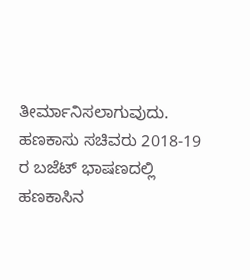ತೀರ್ಮಾನಿಸಲಾಗುವುದು.
ಹಣಕಾಸು ಸಚಿವರು 2018-19 ರ ಬಜೆಟ್ ಭಾಷಣದಲ್ಲಿ ಹಣಕಾಸಿನ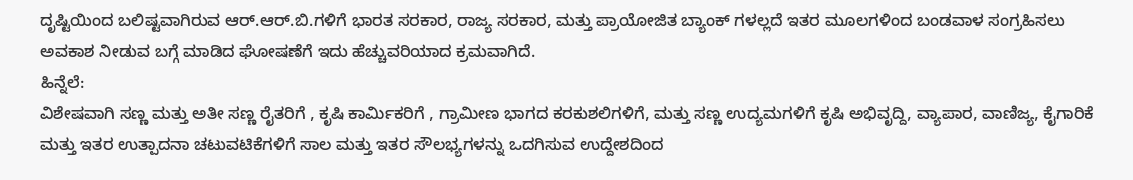ದೃಷ್ಟಿಯಿಂದ ಬಲಿಷ್ಟವಾಗಿರುವ ಆರ್.ಆರ್.ಬಿ.ಗಳಿಗೆ ಭಾರತ ಸರಕಾರ, ರಾಜ್ಯ ಸರಕಾರ, ಮತ್ತು ಪ್ರಾಯೋಜಿತ ಬ್ಯಾಂಕ್ ಗಳಲ್ಲದೆ ಇತರ ಮೂಲಗಳಿಂದ ಬಂಡವಾಳ ಸಂಗ್ರಹಿಸಲು ಅವಕಾಶ ನೀಡುವ ಬಗ್ಗೆ ಮಾಡಿದ ಘೋಷಣೆಗೆ ಇದು ಹೆಚ್ಚುವರಿಯಾದ ಕ್ರಮವಾಗಿದೆ.
ಹಿನ್ನೆಲೆ:
ವಿಶೇಷವಾಗಿ ಸಣ್ಣ ಮತ್ತು ಅತೀ ಸಣ್ಣ ರೈತರಿಗೆ , ಕೃಷಿ ಕಾರ್ಮಿಕರಿಗೆ , ಗ್ರಾಮೀಣ ಭಾಗದ ಕರಕುಶಲಿಗಳಿಗೆ, ಮತ್ತು ಸಣ್ಣ ಉದ್ಯಮಗಳಿಗೆ ಕೃಷಿ ಅಭಿವೃದ್ದಿ, ವ್ಯಾಪಾರ, ವಾಣಿಜ್ಯ, ಕೈಗಾರಿಕೆ ಮತ್ತು ಇತರ ಉತ್ಪಾದನಾ ಚಟುವಟಿಕೆಗಳಿಗೆ ಸಾಲ ಮತ್ತು ಇತರ ಸೌಲಭ್ಯಗಳನ್ನು ಒದಗಿಸುವ ಉದ್ದೇಶದಿಂದ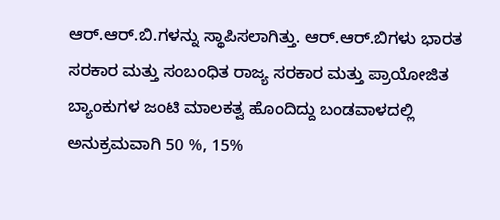ಆರ್.ಆರ್.ಬಿ.ಗಳನ್ನು ಸ್ಥಾಪಿಸಲಾಗಿತ್ತು. ಆರ್.ಆರ್.ಬಿಗಳು ಭಾರತ ಸರಕಾರ ಮತ್ತು ಸಂಬಂಧಿತ ರಾಜ್ಯ ಸರಕಾರ ಮತ್ತು ಪ್ರಾಯೋಜಿತ ಬ್ಯಾಂಕುಗಳ ಜಂಟಿ ಮಾಲಕತ್ವ ಹೊಂದಿದ್ದು ಬಂಡವಾಳದಲ್ಲಿ ಅನುಕ್ರಮವಾಗಿ 50 %, 15%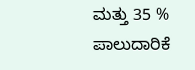ಮತ್ತು 35 % ಪಾಲುದಾರಿಕೆ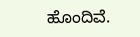ಹೊಂದಿವೆ.